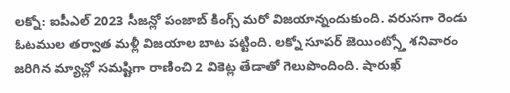లక్నో: ఐపీఎల్ 2023 సీజన్లో పంజాబ్ కింగ్స్ మరో విజయాన్నందుకుంది. వరుసగా రెండు ఓటముల తర్వాత మళ్లీ విజయాల బాట పట్టింది. లక్నో సూపర్ జెయింట్స్తో శనివారం జరిగిన మ్యాచ్లో సమష్టిగా రాణించి 2 వికెట్ల తేడాతో గెలుపొందింది. షారుఖ్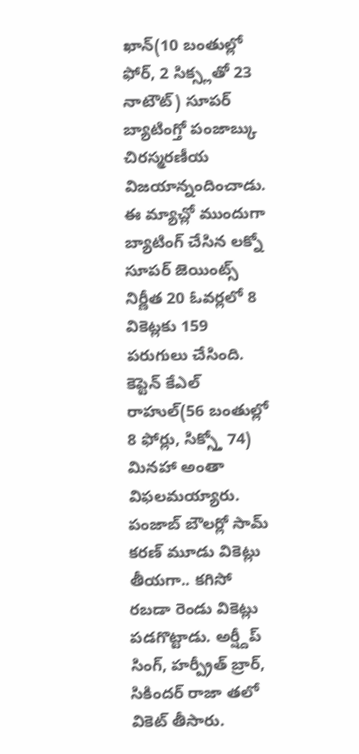ఖాన్(10 బంతుల్లో ఫోర్, 2 సిక్స్లతో 23 నాటౌట్) సూపర్ బ్యాటింగ్తో పంజాబ్కు చిరస్మరణీయ విజయాన్నందించాడు.
ఈ మ్యాచ్లో ముందుగా బ్యాటింగ్ చేసిన లక్నో సూపర్ జెయింట్స్ నిర్ణీత 20 ఓవర్లలో 8 వికెట్లకు 159 పరుగులు చేసింది. కెప్టెన్ కేఎల్ రాహుల్(56 బంతుల్లో 8 ఫోర్లు, సిక్స్తో 74) మినహా అంతా విఫలమయ్యారు. పంజాబ్ బౌలర్లో సామ్ కరణ్ మూడు వికెట్లు తీయగా.. కగిసో రబడా రెండు వికెట్లు పడగొట్టాడు. అర్ష్దీప్ సింగ్, హర్ప్రీత్ బ్రార్, సికిందర్ రాజా తలో వికెట్ తీసారు.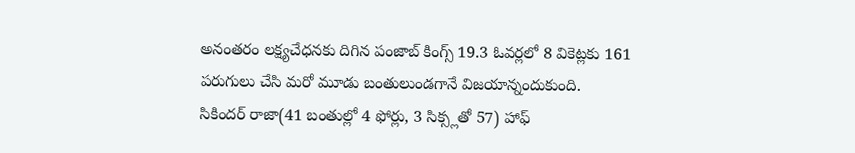అనంతరం లక్ష్యచేధనకు దిగిన పంజాబ్ కింగ్స్ 19.3 ఓవర్లలో 8 వికెట్లకు 161 పరుగులు చేసి మరో మూడు బంతులుండగానే విజయాన్నందుకుంది.
సికిందర్ రాజా(41 బంతుల్లో 4 ఫోర్లు, 3 సిక్స్లతో 57) హాఫ్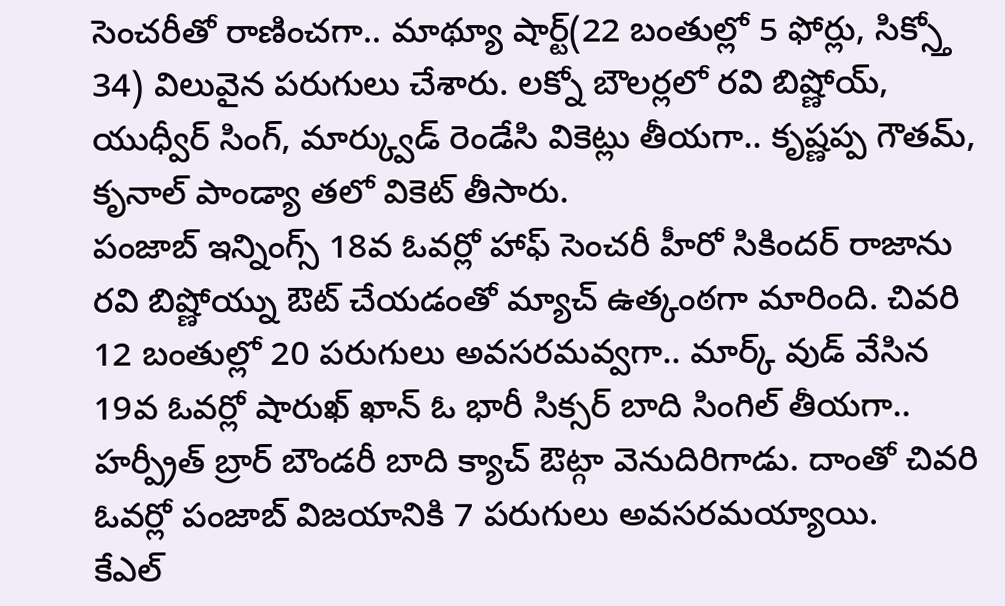సెంచరీతో రాణించగా.. మాథ్యూ షార్ట్(22 బంతుల్లో 5 ఫోర్లు, సిక్స్తో 34) విలువైన పరుగులు చేశారు. లక్నో బౌలర్లలో రవి బిష్ణోయ్, యుధ్వీర్ సింగ్, మార్క్వుడ్ రెండేసి వికెట్లు తీయగా.. కృష్ణప్ప గౌతమ్, కృనాల్ పాండ్యా తలో వికెట్ తీసారు.
పంజాబ్ ఇన్నింగ్స్ 18వ ఓవర్లో హాఫ్ సెంచరీ హీరో సికిందర్ రాజాను రవి బిష్ణోయ్ను ఔట్ చేయడంతో మ్యాచ్ ఉత్కంఠగా మారింది. చివరి 12 బంతుల్లో 20 పరుగులు అవసరమవ్వగా.. మార్క్ వుడ్ వేసిన 19వ ఓవర్లో షారుఖ్ ఖాన్ ఓ భారీ సిక్సర్ బాది సింగిల్ తీయగా.. హర్ప్రీత్ బ్రార్ బౌండరీ బాది క్యాచ్ ఔట్గా వెనుదిరిగాడు. దాంతో చివరి ఓవర్లో పంజాబ్ విజయానికి 7 పరుగులు అవసరమయ్యాయి.
కేఎల్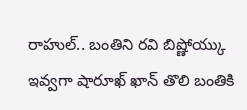రాహుల్.. బంతిని రవి బిష్ణోయ్కు ఇవ్వగా షారూఖ్ ఖాన్ తొలి బంతికి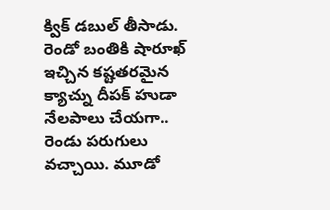క్విక్ డబుల్ తీసాడు. రెండో బంతికి షారూఖ్ ఇచ్చిన కష్టతరమైన క్యాచ్ను దీపక్ హుడా నేలపాలు చేయగా.. రెండు పరుగులు వచ్చాయి. మూడో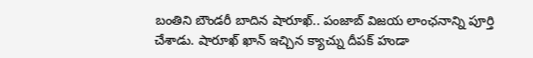బంతిని బౌండరీ బాదిన షారూఖ్.. పంజాబ్ విజయ లాంఛనాన్ని పూర్తి చేశాడు. షారూఖ్ ఖాన్ ఇచ్చిన క్యాచ్ను దీపక్ హుడా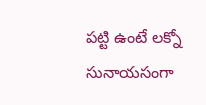పట్టి ఉంటే లక్నో సునాయసంగా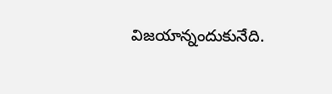విజయాన్నందుకునేది.